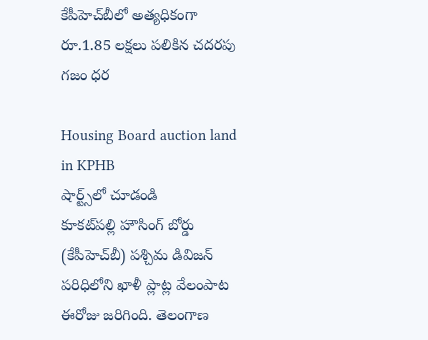కేపీహెచ్‌బీలో అత్యధికంగా రూ.1.85 లక్షలు పలికిన చదరపు గజం ధర

Housing Board auction land in KPHB
షార్ట్స్‌లో చూడండి
కూకట్‌పల్లి హౌసింగ్ బోర్డు (కేపీహెచ్‌బీ) పశ్చిమ డివిజన్ పరిధిలోని ఖాళీ ప్లాట్ల వేలంపాట ఈరోజు జరిగింది. తెలంగాణ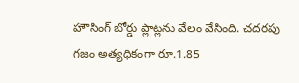హౌసింగ్ బోర్డు ప్లాట్లను వేలం వేసింది. చదరపు గజం అత్యధికంగా రూ.1.85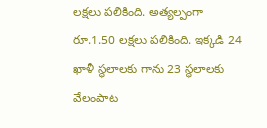లక్షలు పలికింది. అత్యల్పంగా రూ.1.50 లక్షలు పలికింది. ఇక్కడి 24 ఖాళీ స్థలాలకు గాను 23 స్థలాలకు వేలంపాట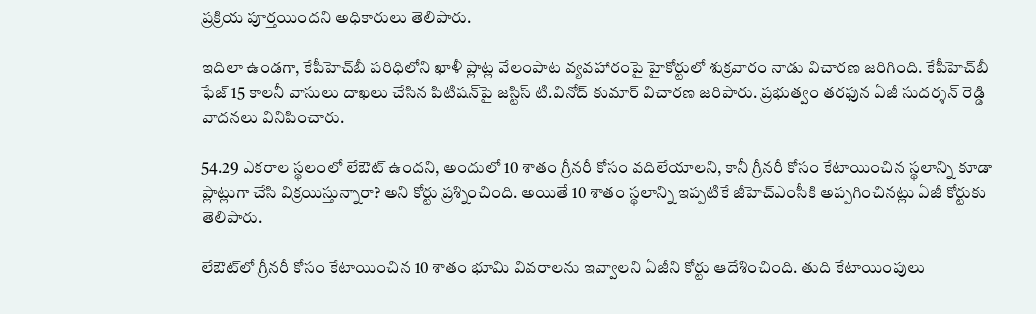ప్రక్రియ పూర్తయిందని అధికారులు తెలిపారు.

ఇదిలా ఉండగా, కేపీహెచ్‌బీ పరిధిలోని ఖాళీ ప్లాట్ల వేలంపాట వ్యవహారంపై హైకోర్టులో శుక్రవారం నాడు విచారణ జరిగింది. కేపీహెచ్‌బీ ఫేజ్ 15 కాలనీ వాసులు దాఖలు చేసిన పిటిషన్‌పై జస్టిస్ టి.వినోద్ కుమార్ విచారణ జరిపారు. ప్రభుత్వం తరఫున ఏజీ సుదర్శన్ రెడ్డి వాదనలు వినిపించారు.

54.29 ఎకరాల స్థలంలో లేఔట్ ఉందని, అందులో 10 శాతం గ్రీనరీ కోసం వదిలేయాలని, కానీ గ్రీనరీ కోసం కేటాయించిన స్థలాన్ని కూడా ప్లాట్లుగా చేసి విక్రయిస్తున్నారా? అని కోర్టు ప్రశ్నించింది. అయితే 10 శాతం స్థలాన్ని ఇప్పటికే జీహెచ్ఎంసీకి అప్పగించినట్లు ఏజీ కోర్టుకు తెలిపారు.

లేఔట్‌లో గ్రీనరీ కోసం కేటాయించిన 10 శాతం భూమి వివరాలను ఇవ్వాలని ఏజీని కోర్టు ఆదేశించింది. తుది కేటాయింపులు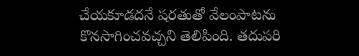చేయకూడదనే షరతుతో వేలంపాటను కొనసాగించవచ్చని తెలిపింది. తదుపరి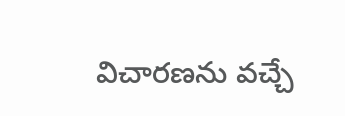విచారణను వచ్చే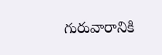గురువారానికి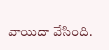వాయిదా వేసింది.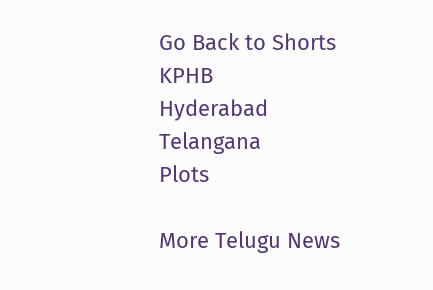Go Back to Shorts
KPHB
Hyderabad
Telangana
Plots

More Telugu News